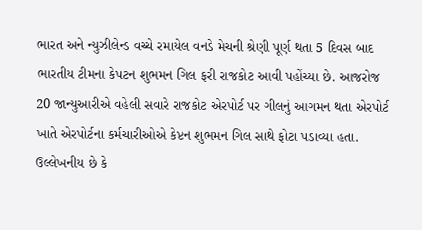ભારત અને ન્યુઝીલેન્ડ વચ્ચે રમાયેલ વનડે મેચની શ્રેણી પૂર્ણ થતા 5 દિવસ બાદ ભારતીય ટીમના કેપટન શુભમન ગિલ ફરી રાજકોટ આવી પહોંચ્યા છે. આજરોજ 20 જાન્યુઆરીએ વહેલી સવારે રાજકોટ એરપોર્ટ પર ગીલનું આગમન થતા એરપોર્ટ ખાતે એરપોર્ટના કર્મચારીઓએ કેપ્ટન શુભમન ગિલ સાથે ફોટા પડાવ્યા હતા.
ઉલ્લેખનીય છે કે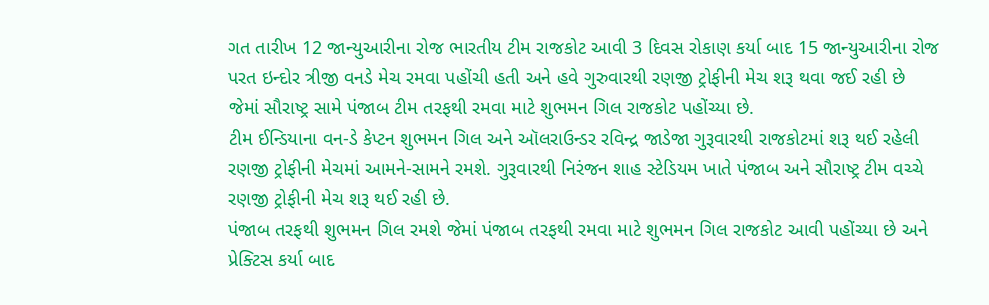ગત તારીખ 12 જાન્યુઆરીના રોજ ભારતીય ટીમ રાજકોટ આવી 3 દિવસ રોકાણ કર્યા બાદ 15 જાન્યુઆરીના રોજ પરત ઇન્દોર ત્રીજી વનડે મેચ રમવા પહોંચી હતી અને હવે ગુરુવારથી રણજી ટ્રોફીની મેચ શરૂ થવા જઈ રહી છે જેમાં સૌરાષ્ટ્ર સામે પંજાબ ટીમ તરફથી રમવા માટે શુભમન ગિલ રાજકોટ પહોંચ્યા છે.
ટીમ ઈન્ડિયાના વન-ડે કેપ્ટન શુભમન ગિલ અને ઑલરાઉન્ડર રવિન્દ્ર જાડેજા ગુરૂવારથી રાજકોટમાં શરૂ થઈ રહેલી રણજી ટ્રોફીની મેચમાં આમને-સામને રમશે. ગુરૂવારથી નિરંજન શાહ સ્ટેડિયમ ખાતે પંજાબ અને સૌરાષ્ટ્ર ટીમ વચ્ચે રણજી ટ્રોફીની મેચ શરૂ થઈ રહી છે.
પંજાબ તરફથી શુભમન ગિલ રમશે જેમાં પંજાબ તરફથી રમવા માટે શુભમન ગિલ રાજકોટ આવી પહોંચ્યા છે અને પ્રેક્ટિસ કર્યા બાદ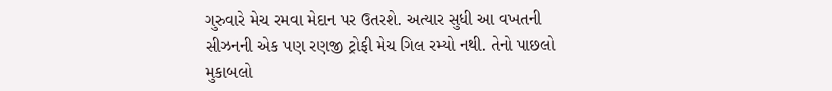ગુરુવારે મેચ રમવા મેદાન પર ઉતરશે. અત્યાર સુધી આ વખતની સીઝનની એક પણ રણજી ટ્રોફી મેચ ગિલ રમ્યો નથી. તેનો પાછલો મુકાબલો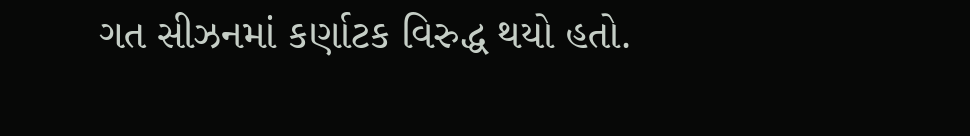ગત સીઝનમાં કર્ણાટક વિરુદ્ધ થયો હતો.